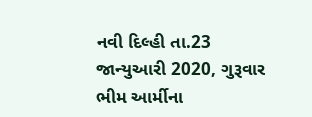નવી દિલ્હી તા.23 જાન્યુઆરી 2020, ગુરૂવાર
ભીમ આર્મીના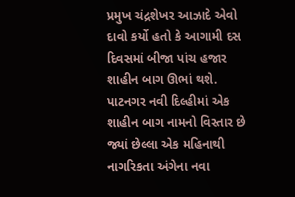પ્રમુખ ચંદ્રશેખર આઝાદે એવો દાવો કર્યો હતો કે આગામી દસ દિવસમાં બીજા પાંચ હજાર શાહીન બાગ ઊભાં થશે.
પાટનગર નવી દિલ્હીમાં એક શાહીન બાગ નામનો વિસ્તાર છે જ્યાં છેલ્લા એક મહિનાથી નાગરિકતા અંગેના નવા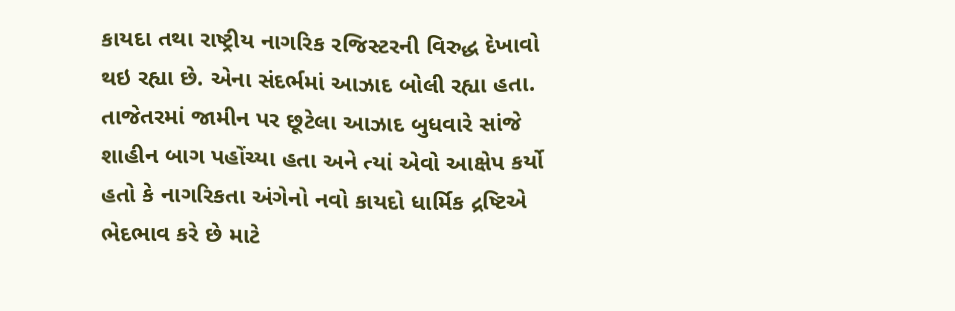કાયદા તથા રાષ્ટ્રીય નાગરિક રજિસ્ટરની વિરુદ્ધ દેખાવો થઇ રહ્યા છે. એના સંદર્ભમાં આઝાદ બોલી રહ્યા હતા.
તાજેતરમાં જામીન પર છૂટેલા આઝાદ બુધવારે સાંજે શાહીન બાગ પહોંચ્યા હતા અને ત્યાં એવો આક્ષેપ કર્યો હતો કે નાગરિકતા અંગેનો નવો કાયદો ધાર્મિક દ્રષ્ટિએ ભેદભાવ કરે છે માટે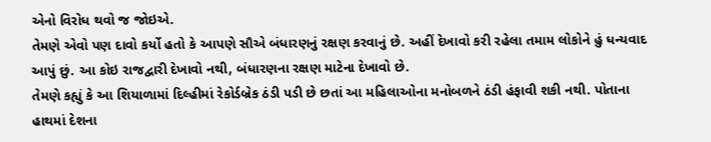એનો વિરોધ થવો જ જોઇએ.
તેમણે એવો પણ દાવો કર્યો હતો કે આપણે સૌએ બંધારણનું રક્ષણ કરવાનું છે. અહીં દેખાવો કરી રહેલા તમામ લોકોને હું ધન્યવાદ આપું છું. આ કોઇ રાજદ્વારી દેખાવો નથી, બંધારણના રક્ષણ માટેના દેખાવો છે.
તેમણે કહ્યું કે આ શિયાળામાં દિલ્હીમાં રેકોર્ડબ્રેક ઠંડી પડી છે છતાં આ મહિલાઓના મનોબળને ઠંડી હંફાવી શકી નથી. પોતાના હાથમાં દેશના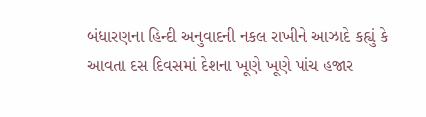બંધારણના હિન્દી અનુવાદની નકલ રાખીને આઝાદે કહ્યું કે આવતા દસ દિવસમાં દેશના ખૂણે ખૂણે પાંચ હજાર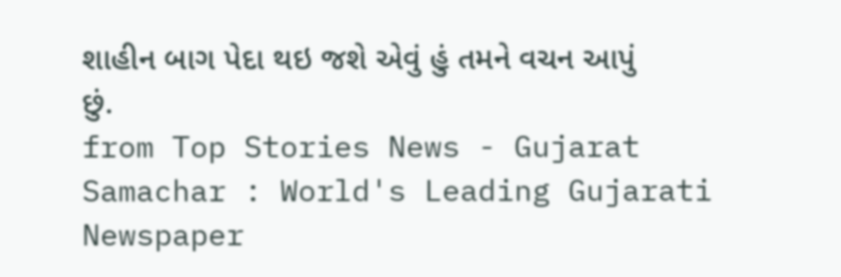શાહીન બાગ પેદા થઇ જશે એવું હું તમને વચન આપું છું.
from Top Stories News - Gujarat Samachar : World's Leading Gujarati Newspaper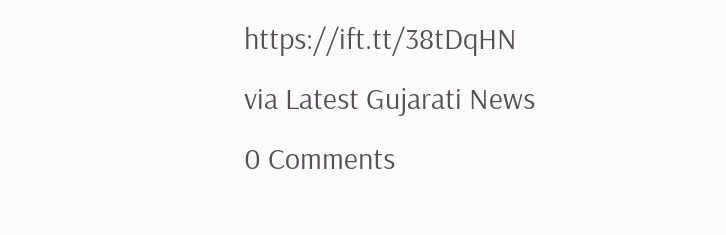https://ift.tt/38tDqHN
via Latest Gujarati News
0 Comments